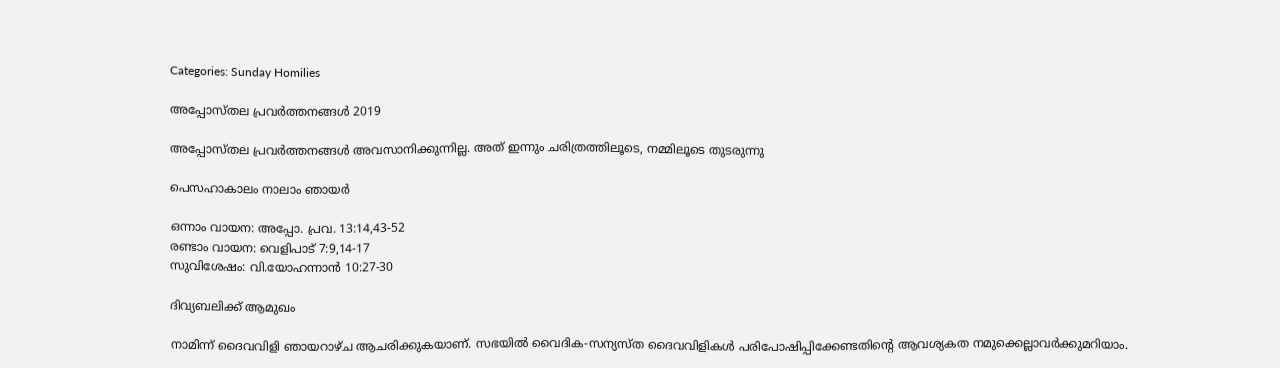Categories: Sunday Homilies

അപ്പോസ്തല പ്രവർത്തനങ്ങൾ 2019

അപ്പോസ്തല പ്രവർത്തനങ്ങൾ അവസാനിക്കുന്നില്ല. അത് ഇന്നും ചരിത്രത്തിലൂടെ, നമ്മിലൂടെ തുടരുന്നു

പെസഹാകാലം നാലാം ഞായർ

ഒന്നാം വായന: അപ്പോ. പ്രവ. 13:14,43-52
രണ്ടാം വായന: വെളിപാട് 7:9,14-17
സുവിശേഷം: വി.യോഹന്നാൻ 10:27-30

ദിവ്യബലിക്ക് ആമുഖം

നാമിന്ന് ദൈവവിളി ഞായറാഴ്ച ആചരിക്കുകയാണ്. സഭയിൽ വൈദിക-സന്യസ്ത ദൈവവിളികൾ പരിപോഷിപ്പിക്കേണ്ടതിന്റെ ആവശ്യകത നമുക്കെല്ലാവർക്കുമറിയാം.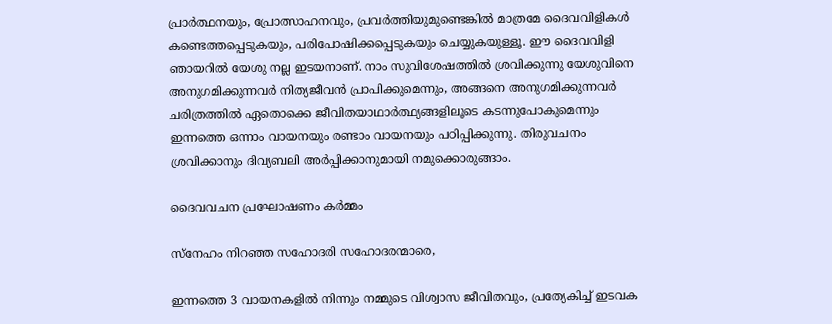പ്രാർത്ഥനയും, പ്രോത്സാഹനവും, പ്രവർത്തിയുമുണ്ടെങ്കിൽ മാത്രമേ ദൈവവിളികൾ കണ്ടെത്തപ്പെടുകയും, പരിപോഷിക്കപ്പെടുകയും ചെയ്യുകയുള്ളൂ. ഈ ദൈവവിളി ഞായറിൽ യേശു നല്ല ഇടയനാണ്. നാം സുവിശേഷത്തിൽ ശ്രവിക്കുന്നു യേശുവിനെ അനുഗമിക്കുന്നവർ നിത്യജീവൻ പ്രാപിക്കുമെന്നും, അങ്ങനെ അനുഗമിക്കുന്നവർ ചരിത്രത്തിൽ ഏതൊക്കെ ജീവിതയാഥാർത്ഥ്യങ്ങളിലൂടെ കടന്നുപോകുമെന്നും ഇന്നത്തെ ഒന്നാം വായനയും രണ്ടാം വായനയും പഠിപ്പിക്കുന്നു. തിരുവചനം ശ്രവിക്കാനും ദിവ്യബലി അർപ്പിക്കാനുമായി നമുക്കൊരുങ്ങാം.

ദൈവവചന പ്രഘോഷണം കർമ്മം

സ്നേഹം നിറഞ്ഞ സഹോദരി സഹോദരന്മാരെ,

ഇന്നത്തെ 3 വായനകളിൽ നിന്നും നമ്മുടെ വിശ്വാസ ജീവിതവും, പ്രത്യേകിച്ച് ഇടവക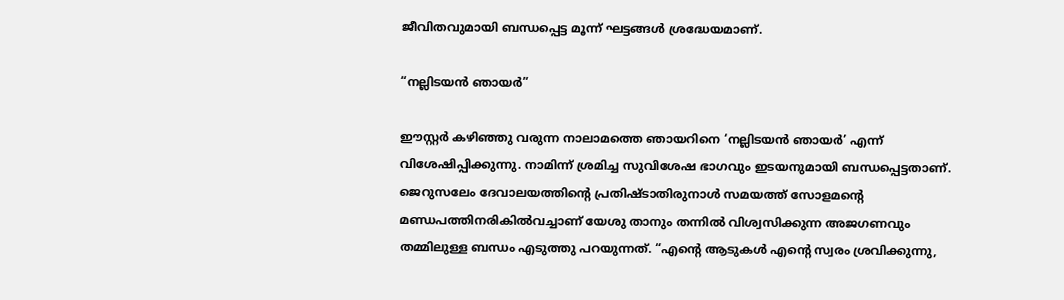ജീവിതവുമായി ബന്ധപ്പെട്ട മൂന്ന് ഘട്ടങ്ങൾ ശ്രദ്ധേയമാണ്.

“നല്ലിടയൻ ഞായർ”

ഈസ്റ്റർ കഴിഞ്ഞു വരുന്ന നാലാമത്തെ ഞായറിനെ ‘നല്ലിടയൻ ഞായർ’ എന്ന് വിശേഷിപ്പിക്കുന്നു. നാമിന്ന് ശ്രമിച്ച സുവിശേഷ ഭാഗവും ഇടയനുമായി ബന്ധപ്പെട്ടതാണ്. ജെറുസലേം ദേവാലയത്തിന്റെ പ്രതിഷ്‌ടാതിരുനാൾ സമയത്ത് സോളമന്റെ മണ്ഡപത്തിനരികിൽവച്ചാണ് യേശു താനും തന്നിൽ വിശ്വസിക്കുന്ന അജഗണവും തമ്മിലുള്ള ബന്ധം എടുത്തു പറയുന്നത്. “എന്റെ ആടുകൾ എന്റെ സ്വരം ശ്രവിക്കുന്നു,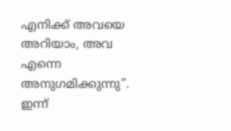എനിക്ക് അവയെ അറിയാം, അവ എന്നെ അനുഗമിക്കുന്നു”. ഇന്ന്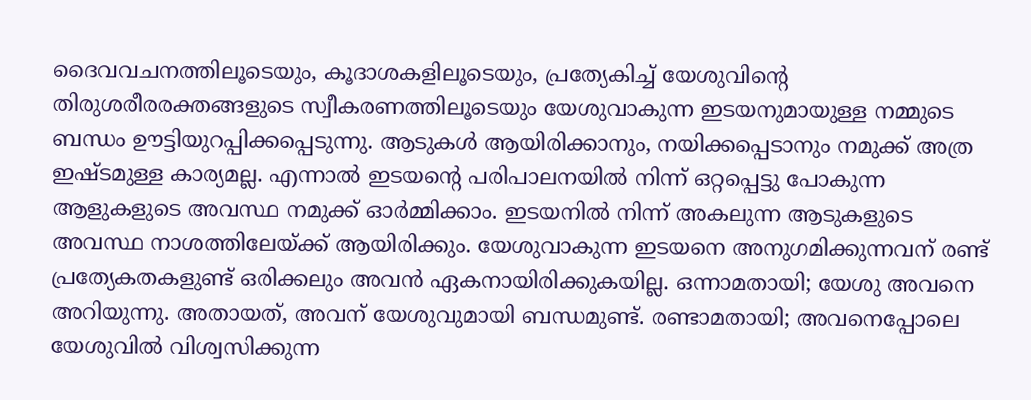ദൈവവചനത്തിലൂടെയും, കൂദാശകളിലൂടെയും, പ്രത്യേകിച്ച് യേശുവിന്റെ തിരുശരീരരക്തങ്ങളുടെ സ്വീകരണത്തിലൂടെയും യേശുവാകുന്ന ഇടയനുമായുള്ള നമ്മുടെ ബന്ധം ഊട്ടിയുറപ്പിക്കപ്പെടുന്നു. ആടുകൾ ആയിരിക്കാനും, നയിക്കപ്പെടാനും നമുക്ക് അത്ര ഇഷ്ടമുള്ള കാര്യമല്ല. എന്നാൽ ഇടയന്റെ പരിപാലനയിൽ നിന്ന് ഒറ്റപ്പെട്ടു പോകുന്ന ആളുകളുടെ അവസ്ഥ നമുക്ക് ഓർമ്മിക്കാം. ഇടയനിൽ നിന്ന് അകലുന്ന ആടുകളുടെ അവസ്ഥ നാശത്തിലേയ്ക്ക് ആയിരിക്കും. യേശുവാകുന്ന ഇടയനെ അനുഗമിക്കുന്നവന് രണ്ട് പ്രത്യേകതകളുണ്ട് ഒരിക്കലും അവൻ ഏകനായിരിക്കുകയില്ല. ഒന്നാമതായി; യേശു അവനെ അറിയുന്നു. അതായത്, അവന് യേശുവുമായി ബന്ധമുണ്ട്. രണ്ടാമതായി; അവനെപ്പോലെ യേശുവിൽ വിശ്വസിക്കുന്ന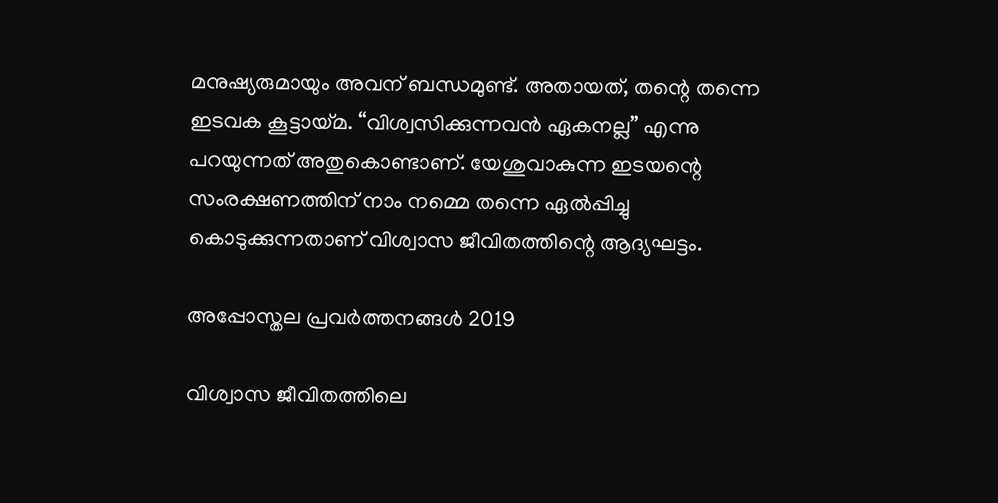മനുഷ്യരുമായും അവന് ബന്ധമുണ്ട്. അതായത്, തന്റെ തന്നെ ഇടവക കൂട്ടായ്മ. “വിശ്വസിക്കുന്നവൻ ഏകനല്ല” എന്നു പറയുന്നത് അതുകൊണ്ടാണ്. യേശുവാകുന്ന ഇടയന്റെ സംരക്ഷണത്തിന് നാം നമ്മെ തന്നെ ഏൽപ്പിച്ചു കൊടുക്കുന്നതാണ് വിശ്വാസ ജീവിതത്തിന്റെ ആദ്യഘട്ടം.

അപ്പോസ്തല പ്രവർത്തനങ്ങൾ 2019

വിശ്വാസ ജീവിതത്തിലെ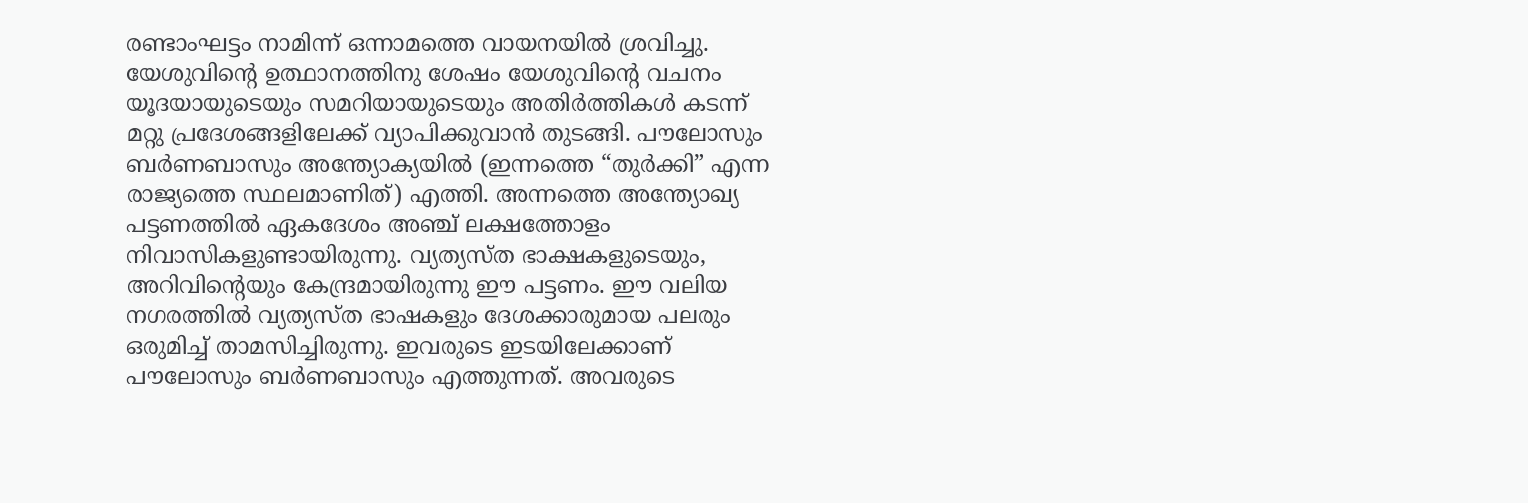രണ്ടാംഘട്ടം നാമിന്ന് ഒന്നാമത്തെ വായനയിൽ ശ്രവിച്ചു. യേശുവിന്റെ ഉത്ഥാനത്തിനു ശേഷം യേശുവിന്റെ വചനം യൂദയായുടെയും സമറിയായുടെയും അതിർത്തികൾ കടന്ന് മറ്റു പ്രദേശങ്ങളിലേക്ക് വ്യാപിക്കുവാൻ തുടങ്ങി. പൗലോസും ബർണബാസും അന്ത്യോക്യയിൽ (ഇന്നത്തെ “തുർക്കി” എന്ന രാജ്യത്തെ സ്ഥലമാണിത്) എത്തി. അന്നത്തെ അന്ത്യോഖ്യ പട്ടണത്തിൽ ഏകദേശം അഞ്ച് ലക്ഷത്തോളം നിവാസികളുണ്ടായിരുന്നു. വ്യത്യസ്ത ഭാക്ഷകളുടെയും, അറിവിന്റെയും കേന്ദ്രമായിരുന്നു ഈ പട്ടണം. ഈ വലിയ നഗരത്തിൽ വ്യത്യസ്ത ഭാഷകളും ദേശക്കാരുമായ പലരും ഒരുമിച്ച് താമസിച്ചിരുന്നു. ഇവരുടെ ഇടയിലേക്കാണ് പൗലോസും ബർണബാസും എത്തുന്നത്. അവരുടെ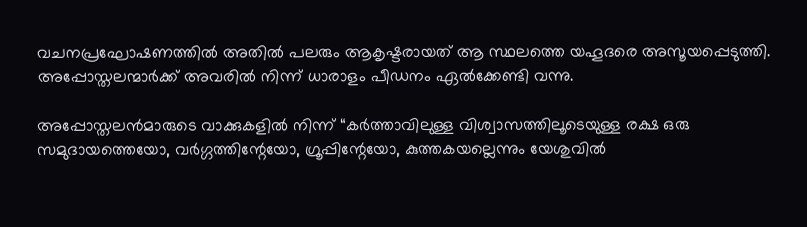വചനപ്രഘോഷണത്തിൽ അതിൽ പലരും ആകൃഷ്ടരായത് ആ സ്ഥലത്തെ യഹൂദരെ അസൂയപ്പെടുത്തി. അപ്പോസ്തലന്മാർക്ക് അവരിൽ നിന്ന് ധാരാളം പീഡനം ഏൽക്കേണ്ടി വന്നു.

അപ്പോസ്തലൻമാരുടെ വാക്കുകളിൽ നിന്ന് “കർത്താവിലുള്ള വിശ്വാസത്തിലൂടെയുള്ള രക്ഷ ഒരു സമുദായത്തെയോ, വർഗ്ഗത്തിന്റേയോ, ഗ്രൂപ്പിന്റേയോ, കുത്തകയല്ലെന്നും യേശുവിൽ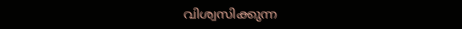വിശ്വസിക്കുന്ന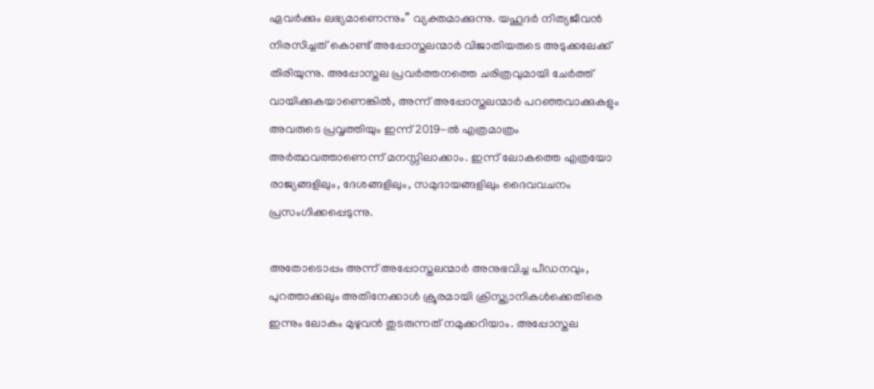ഏവർക്കും ലഭ്യമാണെന്നും” വ്യക്തമാക്കുന്നു. യഹൂദർ നിത്യജീവൻ നിരസിച്ചത് കൊണ്ട് അപ്പോസ്തലന്മാർ വിജാതിയരുടെ അടുക്കലേക്ക് തിരിയുന്നു. അപ്പോസ്തല പ്രവർത്തനത്തെ ചരിത്രവുമായി ചേർത്ത് വായിക്കുകയാണെങ്കിൽ, അന്ന് അപ്പോസ്തലന്മാർ പറഞ്ഞവാക്കുകളും അവരുടെ പ്രവൃത്തിയും ഇന്ന് 2019-ൽ എത്രമാത്രം അർത്ഥവത്താണെന്ന് മനസ്സിലാക്കാം. ഇന്ന് ലോകത്തെ എത്രയോ രാജ്യങ്ങളിലും, ദേശങ്ങളിലും, സമുദായങ്ങളിലും ദൈവവചനം പ്രസംഗിക്കപ്പെടുന്നു.

അതോടൊപ്പം അന്ന് അപ്പോസ്തലന്മാർ അനുഭവിച്ച പീഡനവും, പുറത്താക്കലും അതിനേക്കാൾ ക്രൂരമായി ക്രിസ്ത്യാനികൾക്കെതിരെ ഇന്നും ലോകം മുഴുവൻ തുടരുന്നത് നമുക്കറിയാം. അപ്പോസ്തല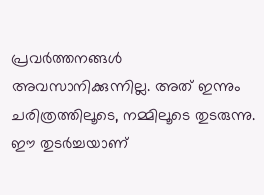പ്രവർത്തനങ്ങൾ അവസാനിക്കുന്നില്ല. അത് ഇന്നും ചരിത്രത്തിലൂടെ, നമ്മിലൂടെ തുടരുന്നു. ഈ തുടർച്ചയാണ്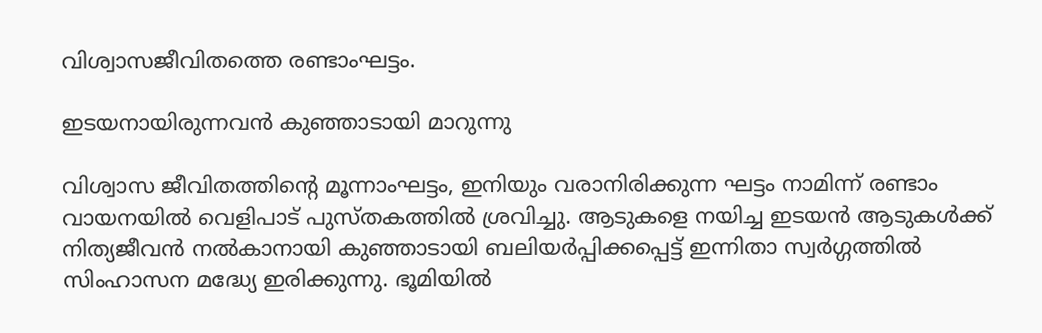വിശ്വാസജീവിതത്തെ രണ്ടാംഘട്ടം.

ഇടയനായിരുന്നവൻ കുഞ്ഞാടായി മാറുന്നു

വിശ്വാസ ജീവിതത്തിന്റെ മൂന്നാംഘട്ടം, ഇനിയും വരാനിരിക്കുന്ന ഘട്ടം നാമിന്ന് രണ്ടാം വായനയിൽ വെളിപാട് പുസ്തകത്തിൽ ശ്രവിച്ചു. ആടുകളെ നയിച്ച ഇടയൻ ആടുകൾക്ക് നിത്യജീവൻ നൽകാനായി കുഞ്ഞാടായി ബലിയർപ്പിക്കപ്പെട്ട് ഇന്നിതാ സ്വർഗ്ഗത്തിൽ സിംഹാസന മദ്ധ്യേ ഇരിക്കുന്നു. ഭൂമിയിൽ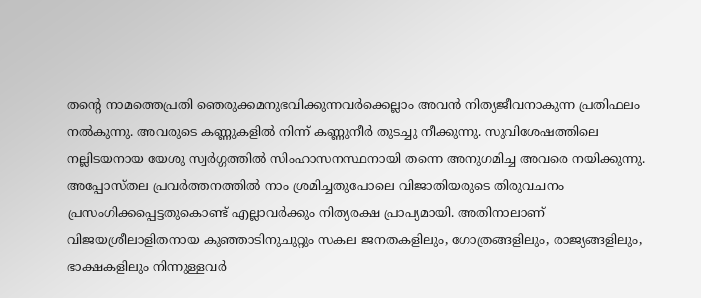തന്റെ നാമത്തെപ്രതി ഞെരുക്കമനുഭവിക്കുന്നവർക്കെല്ലാം അവൻ നിത്യജീവനാകുന്ന പ്രതിഫലം നൽകുന്നു. അവരുടെ കണ്ണുകളിൽ നിന്ന് കണ്ണുനീർ തുടച്ചു നീക്കുന്നു. സുവിശേഷത്തിലെ നല്ലിടയനായ യേശു സ്വർഗ്ഗത്തിൽ സിംഹാസനസ്ഥനായി തന്നെ അനുഗമിച്ച അവരെ നയിക്കുന്നു. അപ്പോസ്തല പ്രവർത്തനത്തിൽ നാം ശ്രമിച്ചതുപോലെ വിജാതിയരുടെ തിരുവചനം പ്രസംഗിക്കപ്പെട്ടതുകൊണ്ട് എല്ലാവർക്കും നിത്യരക്ഷ പ്രാപ്യമായി. അതിനാലാണ് വിജയശ്രീലാളിതനായ കുഞ്ഞാടിനുചുറ്റും സകല ജനതകളിലും, ഗോത്രങ്ങളിലും, രാജ്യങ്ങളിലും, ഭാക്ഷകളിലും നിന്നുള്ളവർ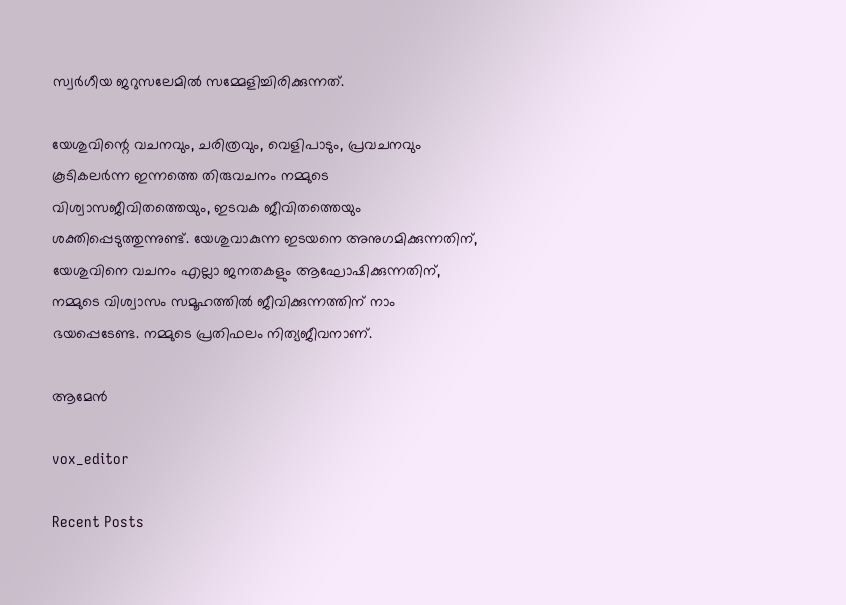സ്വർഗീയ ജറുസലേമിൽ സമ്മേളിച്ചിരിക്കുന്നത്.

യേശുവിന്റെ വചനവും, ചരിത്രവും, വെളിപാടും, പ്രവചനവും കൂടികലർന്ന ഇന്നത്തെ തിരുവചനം നമ്മുടെ വിശ്വാസജീവിതത്തെയും, ഇടവക ജീവിതത്തെയും ശക്തിപ്പെടുത്തുന്നുണ്ട്. യേശുവാകുന്ന ഇടയനെ അനുഗമിക്കുന്നതിന്, യേശുവിനെ വചനം എല്ലാ ജനതകളും ആഘോഷിക്കുന്നതിന്, നമ്മുടെ വിശ്വാസം സമൂഹത്തിൽ ജീവിക്കുന്നത്തിന് നാം ഭയപ്പെടേണ്ട. നമ്മുടെ പ്രതിഫലം നിത്യജീവനാണ്.

ആമേൻ

vox_editor

Recent Posts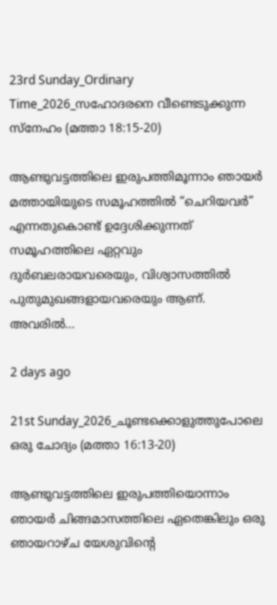23rd Sunday_Ordinary Time_2026_സഹോദരനെ വീണ്ടെടുക്കുന്ന സ്നേഹം (മത്താ 18:15-20)

ആണ്ടുവട്ടത്തിലെ ഇരുപത്തിമൂന്നാം ഞായർ മത്തായിയുടെ സമൂഹത്തിൽ “ചെറിയവർ” എന്നതുകൊണ്ട് ഉദ്ദേശിക്കുന്നത് സമൂഹത്തിലെ ഏറ്റവും ദുർബലരായവരെയും, വിശ്വാസത്തിൽ പുതുമുഖങ്ങളായവരെയും ആണ്. അവരിൽ…

2 days ago

21st Sunday_2026_ചൂണ്ടക്കൊളുത്തുപോലെ ഒരു ചോദ്യം (മത്താ 16:13-20)

ആണ്ടുവട്ടത്തിലെ ഇരുപത്തിയൊന്നാം ഞായർ ചിങ്ങമാസത്തിലെ ഏതെങ്കിലും ഒരു ഞായറാഴ്ച യേശുവിന്റെ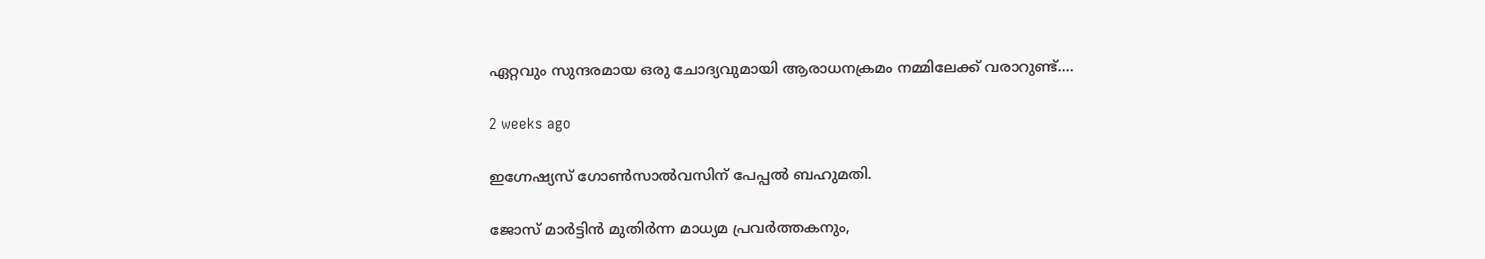ഏറ്റവും സുന്ദരമായ ഒരു ചോദ്യവുമായി ആരാധനക്രമം നമ്മിലേക്ക് വരാറുണ്ട്.…

2 weeks ago

ഇഗ്നേഷ്യസ് ഗോൺസാൽവസിന് പേപ്പൽ ബഹുമതി.

ജോസ് മാർട്ടിൻ മുതിർന്ന മാധ്യമ പ്രവർത്തകനും,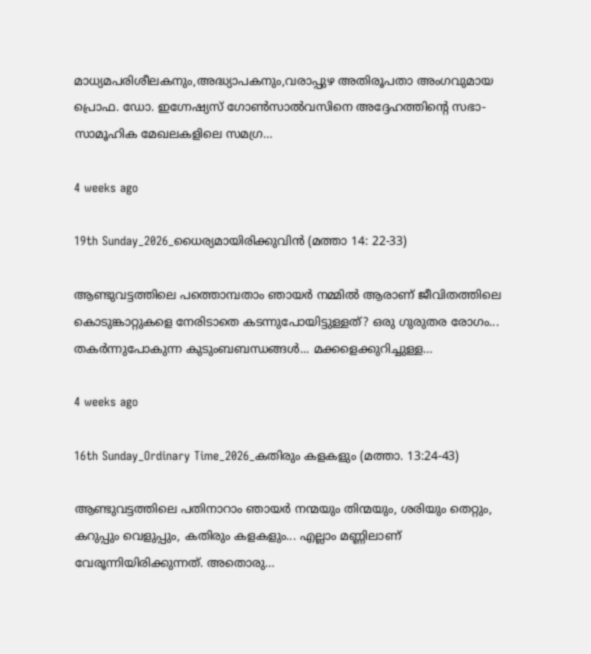മാധ്യമപരിശീലകനും,അദ്ധ്യാപകനും,വരാപ്പുഴ അതിരൂപതാ അംഗവുമായ പ്രൊഫ. ഡോ. ഇഗ്നേഷ്യസ് ഗോൺസാൽവസിനെ അദ്ദേഹത്തിന്റെ സഭാ-സാമൂഹിക മേഖലകളിലെ സമഗ്ര…

4 weeks ago

19th Sunday_2026_ധൈര്യമായിരിക്കുവിൻ (മത്താ 14: 22-33)

ആണ്ടുവട്ടത്തിലെ പത്തൊമ്പതാം ഞായർ നമ്മിൽ ആരാണ് ജീവിതത്തിലെ കൊടുങ്കാറ്റുകളെ നേരിടാതെ കടന്നുപോയിട്ടുള്ളത്? ഒരു ഗുരുതര രോഗം... തകർന്നുപോകുന്ന കുടുംബബന്ധങ്ങൾ... മക്കളെക്കുറിച്ചുള്ള…

4 weeks ago

16th Sunday_Ordinary Time_2026_കതിരും കളകളും (മത്താ. 13:24-43)

ആണ്ടുവട്ടത്തിലെ പതിനാറാം ഞായർ നന്മയും തിന്മയും, ശരിയും തെറ്റും, കറുപ്പും വെളുപ്പും, കതിരും കളകളും... എല്ലാം മണ്ണിലാണ് വേരൂന്നിയിരിക്കുന്നത്. അതൊരു…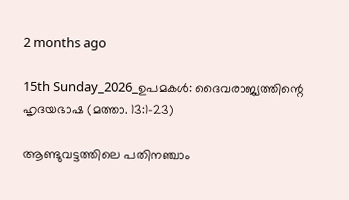2 months ago

15th Sunday_2026_ഉപമകൾ: ദൈവരാജ്യത്തിന്റെ ഹൃദയഭാഷ (മത്താ. 13:1-23)

ആണ്ടുവട്ടത്തിലെ പതിനഞ്ചാം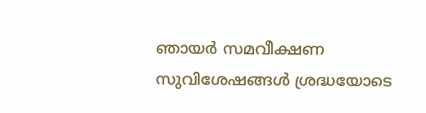ഞായർ സമവീക്ഷണ സുവിശേഷങ്ങൾ ശ്രദ്ധയോടെ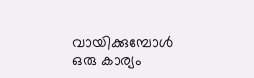വായിക്കുമ്പോൾ ഒരു കാര്യം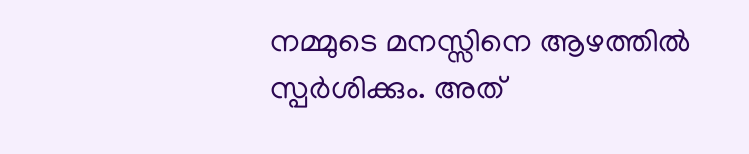നമ്മുടെ മനസ്സിനെ ആഴത്തിൽ സ്പർശിക്കും. അത്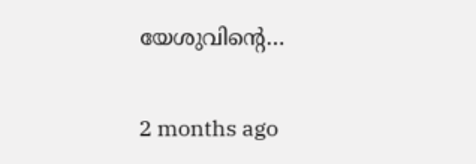യേശുവിന്റെ…

2 months ago